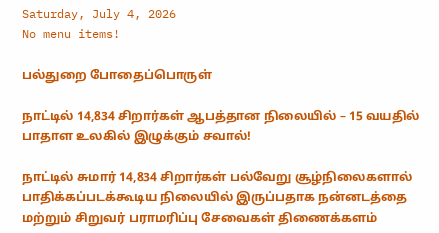Saturday, July 4, 2026
No menu items!

பல்துறை போதைப்பொருள்

நாட்டில் 14,834 சிறார்கள் ஆபத்தான நிலையில் – 15 வயதில் பாதாள உலகில் இழுக்கும் சவால்!

நாட்டில் சுமார் 14,834 சிறார்கள் பல்வேறு சூழ்நிலைகளால் பாதிக்கப்படக்கூடிய நிலையில் இருப்பதாக நன்னடத்தை மற்றும் சிறுவர் பராமரிப்பு சேவைகள் திணைக்களம்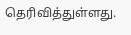தெரிவித்துள்ளது.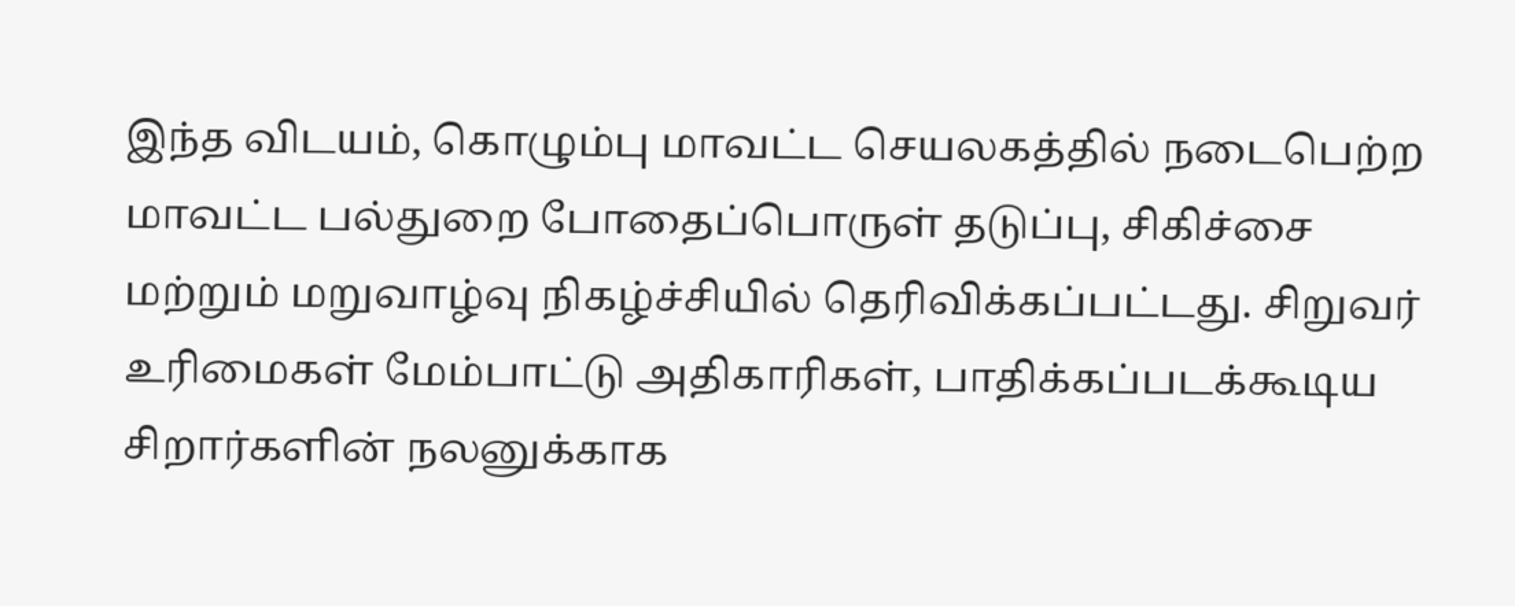இந்த விடயம், கொழும்பு மாவட்ட செயலகத்தில் நடைபெற்ற மாவட்ட பல்துறை போதைப்பொருள் தடுப்பு, சிகிச்சை மற்றும் மறுவாழ்வு நிகழ்ச்சியில் தெரிவிக்கப்பட்டது. சிறுவர் உரிமைகள் மேம்பாட்டு அதிகாரிகள், பாதிக்கப்படக்கூடிய சிறார்களின் நலனுக்காக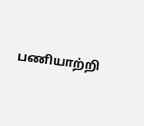பணியாற்றி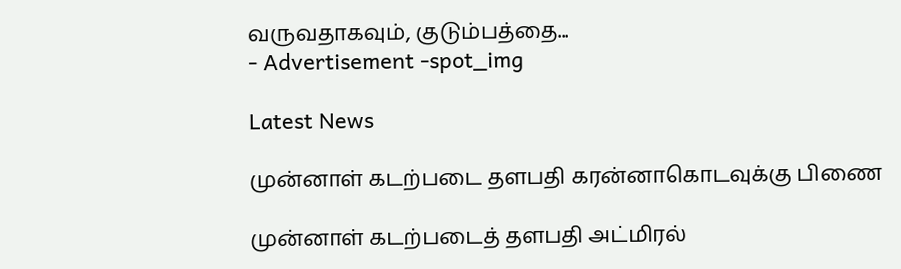வருவதாகவும், குடும்பத்தை...
- Advertisement -spot_img

Latest News

முன்னாள் கடற்படை தளபதி கரன்னாகொடவுக்கு பிணை

முன்னாள் கடற்படைத் தளபதி அட்மிரல்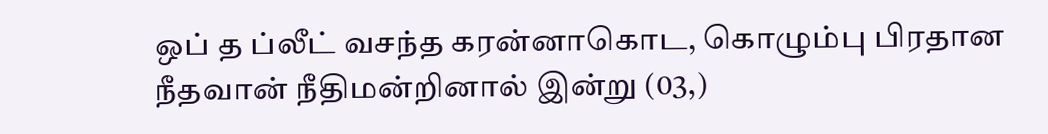ஒப் த ப்லீட் வசந்த கரன்னாகொட, கொழும்பு பிரதான நீதவான் நீதிமன்றினால் இன்று (03,)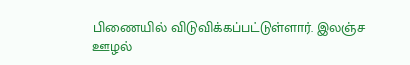பிணையில் விடுவிக்கப்பட்டுள்ளார். இலஞ்ச ஊழல்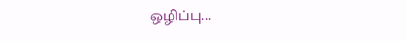ஒழிப்பு...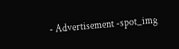- Advertisement -spot_img